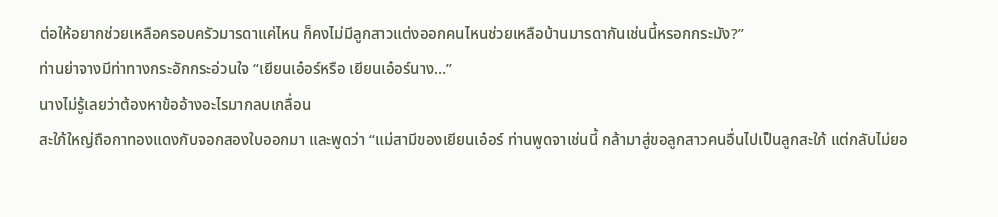ต่อให้อยากช่วยเหลือครอบครัวมารดาแค่ไหน ก็คงไม่มีลูกสาวแต่งออกคนไหนช่วยเหลือบ้านมารดากันเช่นนี้หรอกกระมัง?”
ท่านย่าจางมีท่าทางกระอักกระอ่วนใจ “เยียนเอ๋อร์หรือ เยียนเอ๋อร์นาง…”
นางไม่รู้เลยว่าต้องหาข้ออ้างอะไรมากลบเกลื่อน
สะใภ้ใหญ่ถือกาทองแดงกับจอกสองใบออกมา และพูดว่า “แม่สามีของเยียนเอ๋อร์ ท่านพูดจาเช่นนี้ กล้ามาสู่ขอลูกสาวคนอื่นไปเป็นลูกสะใภ้ แต่กลับไม่ยอ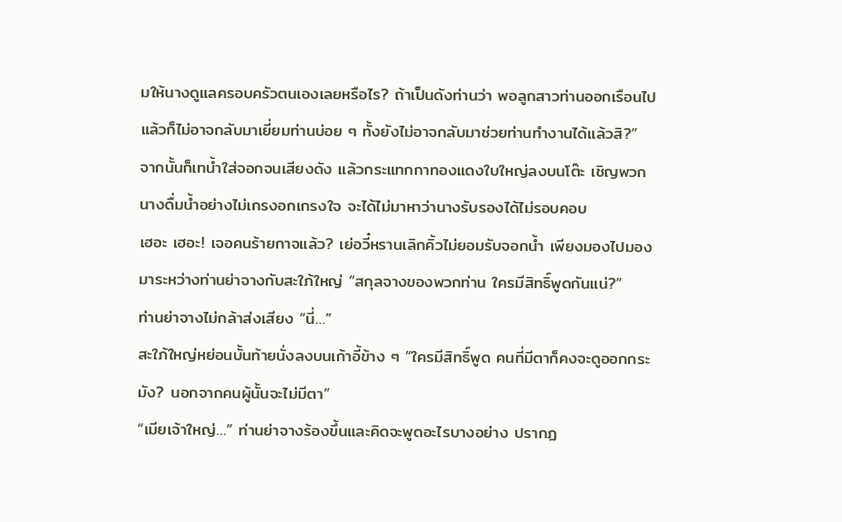มให้นางดูแลครอบครัวตนเองเลยหรือไร? ถ้าเป็นดังท่านว่า พอลูกสาวท่านออกเรือนไปแล้วก็ไม่อาจกลับมาเยี่ยมท่านบ่อย ๆ ทั้งยังไม่อาจกลับมาช่วยท่านทำงานได้แล้วสิ?”
จากนั้นก็เทน้ำใส่จอกจนเสียงดัง แล้วกระแทกกาทองแดงใบใหญ่ลงบนโต๊ะ เชิญพวกนางดื่มน้ำอย่างไม่เกรงอกเกรงใจ จะได้ไม่มาหาว่านางรับรองได้ไม่รอบคอบ
เฮอะ เฮอะ! เจอคนร้ายกาจแล้ว? เย่อวี๋หรานเลิกคิ้วไม่ยอมรับจอกน้ำ เพียงมองไปมองมาระหว่างท่านย่าจางกับสะใภ้ใหญ่ “สกุลจางของพวกท่าน ใครมีสิทธิ์พูดกันแน่?”
ท่านย่าจางไม่กล้าส่งเสียง “นี่…”
สะใภ้ใหญ่หย่อนบั้นท้ายนั่งลงบนเก้าอี้ข้าง ๆ “ใครมีสิทธิ์พูด คนที่มีตาก็คงจะดูออกกระมัง? นอกจากคนผู้นั้นจะไม่มีตา”
“เมียเจ้าใหญ่…” ท่านย่าจางร้องขึ้นและคิดจะพูดอะไรบางอย่าง ปรากฏ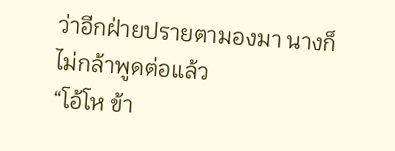ว่าอีกฝ่ายปรายตามองมา นางก็ไม่กล้าพูดต่อแล้ว
“โอ้โห ข้า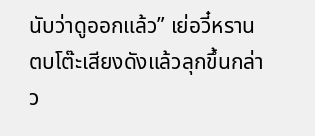นับว่าดูออกแล้ว” เย่อวี๋หรานตบโต๊ะเสียงดังแล้วลุกขึ้นกล่าว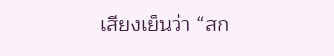เสียงเย็นว่า “สก